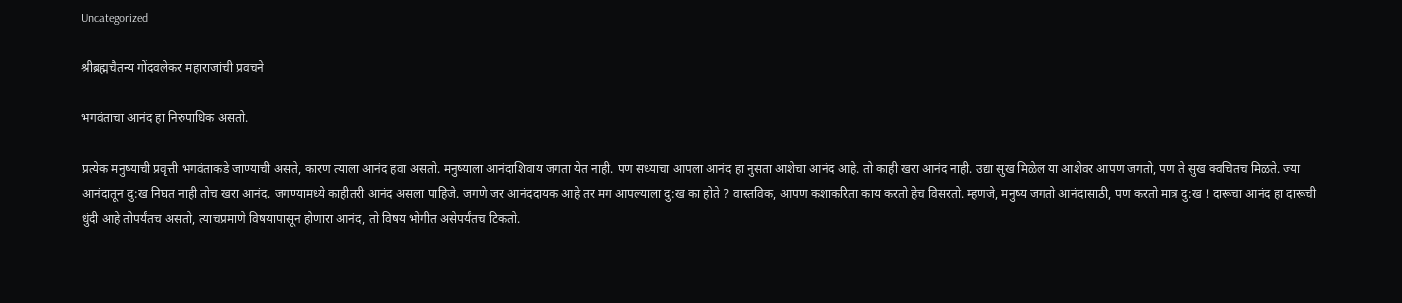Uncategorized

श्रीब्रह्मचैतन्य गोंदवलेकर महाराजांची प्रवचने

भगवंताचा आनंद हा निरुपाधिक असतो.

प्रत्येक मनुष्याची प्रवृत्ती भगवंताकडे जाण्याची असते, कारण त्याला आनंद हवा असतो. मनुष्याला आनंदाशिवाय जगता येत नाही. पण सध्याचा आपला आनंद हा नुसता आशेचा आनंद आहे. तो काही खरा आनंद नाही. उद्या सुख मिळेल या आशेवर आपण जगतो, पण ते सुख क्‍वचितच मिळते. ज्या आनंदातून दु:ख निघत नाही तोच खरा आनंद. जगण्यामध्ये काहीतरी आनंद असला पाहिजे. जगणे जर आनंददायक आहे तर मग आपल्याला दु:ख का होते ? वास्तविक, आपण कशाकरिता काय करतो हेच विसरतो. म्हणजे, मनुष्य जगतो आनंदासाठी, पण करतो मात्र दु:ख ! दारूचा आनंद हा दारूची धुंदी आहे तोपर्यंतच असतो, त्याचप्रमाणे विषयापासून होणारा आनंद, तो विषय भोगीत असेपर्यंतच टिकतो.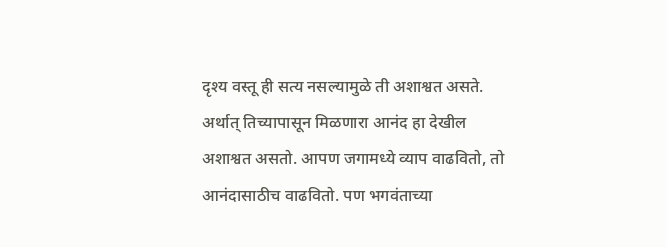दृश्य वस्तू ही सत्य नसल्यामुळे ती अशाश्वत असते. अर्थात् तिच्यापासून मिळणारा आनंद हा देखील अशाश्वत असतो. आपण जगामध्ये व्याप वाढवितो, तो आनंदासाठीच वाढवितो. पण भगवंताच्या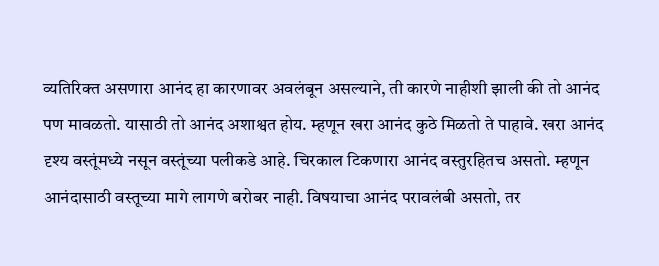व्यतिरिक्त असणारा आनंद हा कारणावर अवलंबून असल्याने, ती कारणे नाहीशी झाली की तो आनंद पण मावळतो. यासाठी तो आनंद अशाश्वत होय. म्हणून खरा आनंद कुठे मिळतो ते पाहावे. खरा आनंद दृश्य वस्तूंमध्ये नसून वस्तूंच्या पलीकडे आहे. चिरकाल टिकणारा आनंद वस्तुरहितच असतो. म्हणून आनंदासाठी वस्तूच्या मागे लागणे बरोबर नाही. विषयाचा आनंद परावलंबी असतो, तर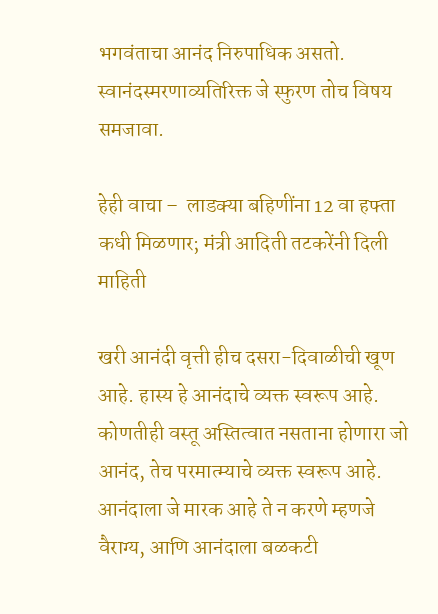भगवंताचा आनंद निरुपाधिक असतो. स्वानंदस्मरणाव्यतिरिक्त जे स्फुरण तोच विषय समजावा.

हेही वाचा –  लाडक्या बहि‍णींना 12 वा हफ्ता कधी मिळणार; मंत्री आदिती तटकरेंनी दिली माहिती

खरी आनंदी वृत्ती हीच दसरा-दिवाळीची खूण आहे. हास्य हे आनंदाचे व्यक्त स्वरूप आहे. कोणतीही वस्तू अस्तित्वात नसताना होणारा जो आनंद, तेच परमात्म्याचे व्यक्त स्वरूप आहे. आनंदाला जे मारक आहे ते न करणे म्हणजे वैराग्य, आणि आनंदाला बळकटी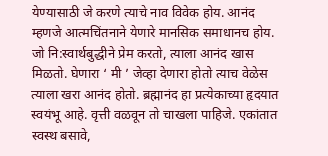येण्यासाठी जे करणे त्याचे नाव विवेक होय. आनंद म्हणजे आत्मचिंतनाने येणारे मानसिक समाधानच होय. जो नि:स्वार्थबुद्धीने प्रेम करतो, त्याला आनंद खास मिळतो. घेणारा ‘ मी ’ जेव्हा देणारा होतो त्याच वेळेस त्याला खरा आनंद होतो. ब्रह्मानंद हा प्रत्येकाच्या हृदयात स्वयंभू आहे. वृत्ती वळवून तो चाखला पाहिजे. एकांतात स्वस्थ बसावे,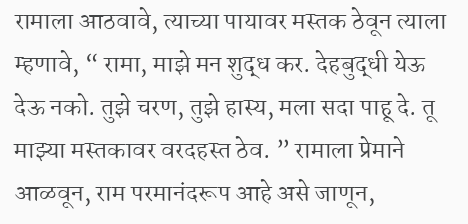रामाला आठवावे, त्याच्या पायावर मस्तक ठेवून त्याला म्हणावे, “ रामा, माझे मन शुद्ध कर. देहबुद्धी येऊ देऊ नको. तुझे चरण, तुझे हास्य, मला सदा पाहू दे. तू माझ्या मस्तकावर वरदहस्त ठेव. ” रामाला प्रेमाने आळवून, राम परमानंदरूप आहे असे जाणून,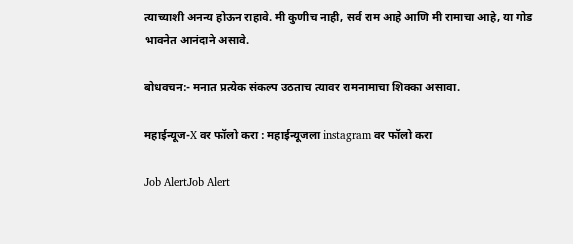त्याच्याशी अनन्य होऊन राहावे. मी कुणीच नाही, सर्व राम आहे आणि मी रामाचा आहे, या गोड भावनेत आनंदाने असावे.

बोधवचन:- मनात प्रत्येक संकल्प उठताच त्यावर रामनामाचा शिक्का असावा.

महाईन्यूज-X वर फॉलो करा : महाईन्यूजला instagram वर फॉलो करा

Job AlertJob Alert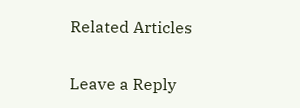Related Articles

Leave a Reply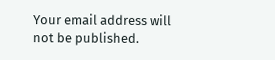Your email address will not be published.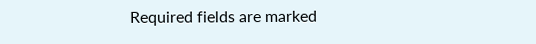Required fields are marked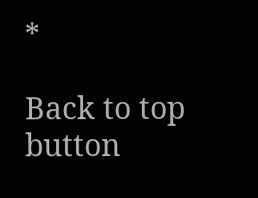*

Back to top button